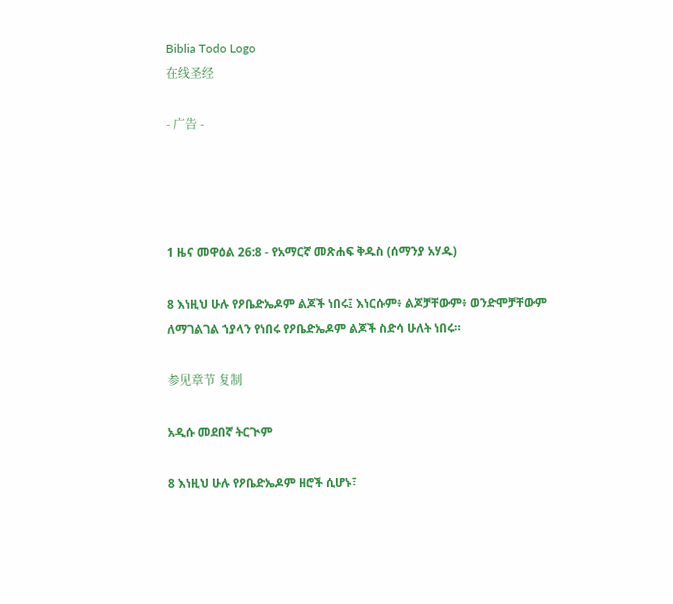Biblia Todo Logo
在线圣经

- 广告 -




1 ዜና መዋዕል 26:8 - የአማርኛ መጽሐፍ ቅዱስ (ሰማንያ አሃዱ)

8 እነዚህ ሁሉ የዖቤድኤዶም ልጆች ነበሩ፤ እነርሱም፥ ልጆቻቸውም፥ ወንድሞቻቸውም ለማገልገል ኀያላን የነበሩ የዖቤድኤዶም ልጆች ስድሳ ሁለት ነበሩ።

参见章节 复制

አዲሱ መደበኛ ትርጒም

8 እነዚህ ሁሉ የዖቤድኤዶም ዘሮች ሲሆኑ፣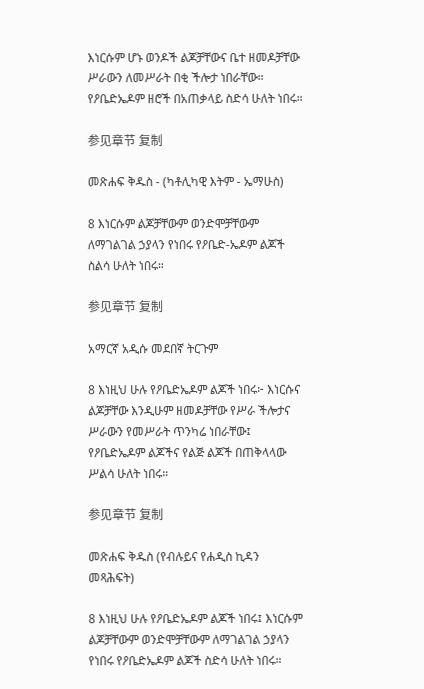እነርሱም ሆኑ ወንዶች ልጆቻቸውና ቤተ ዘመዶቻቸው ሥራውን ለመሥራት በቂ ችሎታ ነበራቸው። የዖቤድኤዶም ዘሮች በአጠቃላይ ስድሳ ሁለት ነበሩ።

参见章节 复制

መጽሐፍ ቅዱስ - (ካቶሊካዊ እትም - ኤማሁስ)

8 እነርሱም ልጆቻቸውም ወንድሞቻቸውም ለማገልገል ኃያላን የነበሩ የዖቤድ-ኤዶም ልጆች ስልሳ ሁለት ነበሩ።

参见章节 复制

አማርኛ አዲሱ መደበኛ ትርጉም

8 እነዚህ ሁሉ የዖቤድኤዶም ልጆች ነበሩ፦ እነርሱና ልጆቻቸው እንዲሁም ዘመዶቻቸው የሥራ ችሎታና ሥራውን የመሥራት ጥንካሬ ነበራቸው፤ የዖቤድኤዶም ልጆችና የልጅ ልጆች በጠቅላላው ሥልሳ ሁለት ነበሩ።

参见章节 复制

መጽሐፍ ቅዱስ (የብሉይና የሐዲስ ኪዳን መጻሕፍት)

8 እነዚህ ሁሉ የዖቤድኤዶም ልጆች ነበሩ፤ እነርሱም ልጆቻቸውም ወንድሞቻቸውም ለማገልገል ኃያላን የነበሩ የዖቤድኤዶም ልጆች ስድሳ ሁለት ነበሩ።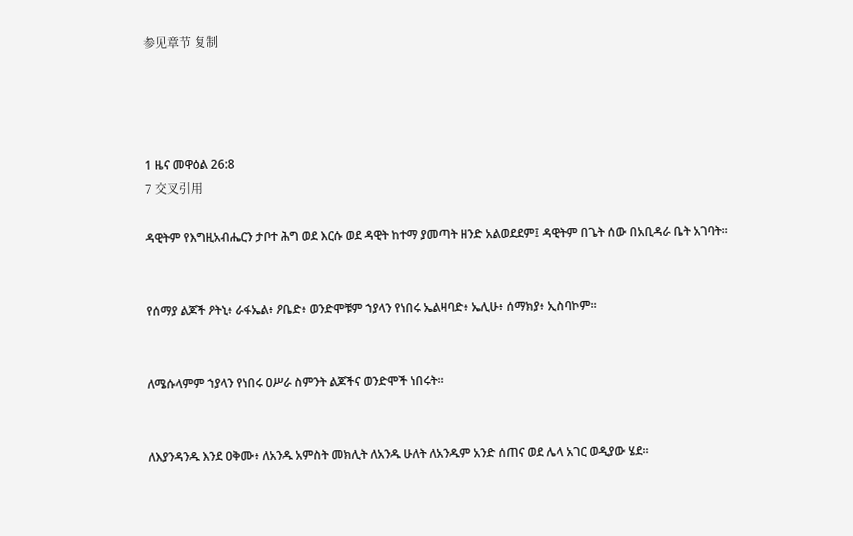参见章节 复制




1 ዜና መዋዕል 26:8
7 交叉引用

ዳዊትም የእግዚአብሔርን ታቦተ ሕግ ወደ እርሱ ወደ ዳዊት ከተማ ያመጣት ዘንድ አልወደደም፤ ዳዊትም በጌት ሰው በአቢዳራ ቤት አገባት።


የሰማያ ልጆች ዖትኒ፥ ራፋኤል፥ ዖቤድ፥ ወንድሞቹም ኀያላን የነበሩ ኤልዛባድ፥ ኤሊሁ፥ ሰማክያ፥ ኢስባኮም።


ለሜሱላምም ኀያላን የነበሩ ዐሥራ ስምንት ልጆችና ወንድሞች ነበሩት።


ለእያንዳንዱ እንደ ዐቅሙ፥ ለአንዱ አምስት መክሊት ለአንዱ ሁለት ለአንዱም አንድ ሰጠና ወደ ሌላ አገር ወዲያው ሄደ።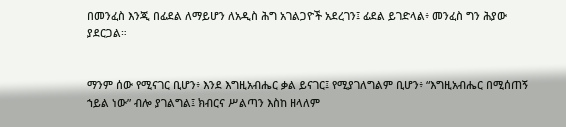በመንፈስ እንጂ በፊደል ለማይሆን ለአዲስ ሕግ አገልጋዮች አደረገን፤ ፊደል ይገድላል፥ መንፈስ ግን ሕያው ያደርጋል።


ማንም ሰው የሚናገር ቢሆን፥ እንደ እግዚአብሔር ቃል ይናገር፤ የሚያገለግልም ቢሆን፥ “እግዚአብሔር በሚሰጠኝ ኀይል ነው” ብሎ ያገልግል፤ ክብርና ሥልጣን እስከ ዘላለም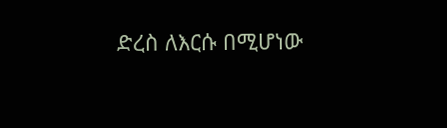ድረስ ለእርሱ በሚሆነው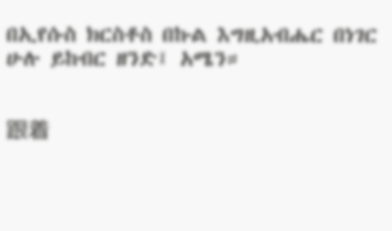በኢየሱስ ክርስቶስ በኩል እግዚአብሔር በነገር ሁሉ ይከብር ዘንድ፤ አሜን።


跟着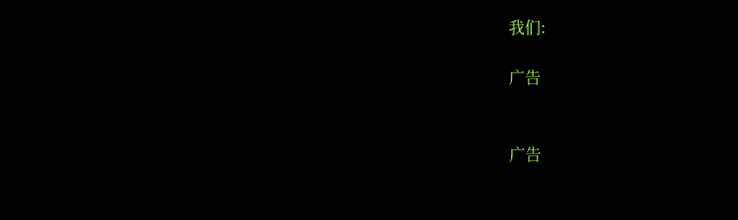我们:

广告


广告